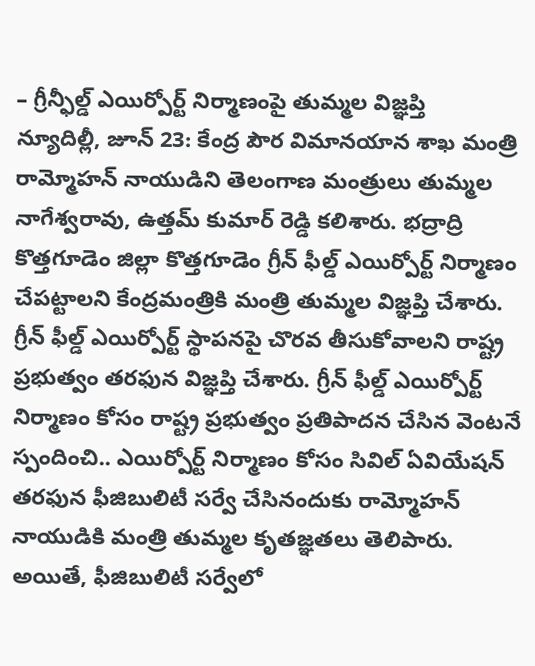– గ్రీన్ఫీల్డ్ ఎయిర్పోర్ట్ నిర్మాణంపై తుమ్మల విజ్ఞప్తి
న్యూదిల్లీ, జూన్ 23: కేంద్ర పౌర విమానయాన శాఖ మంత్రి రామ్మోహన్ నాయుడిని తెలంగాణ మంత్రులు తుమ్మల నాగేశ్వరావు, ఉత్తమ్ కుమార్ రెడ్డి కలిశారు. భద్రాద్రి కొత్తగూడెం జిల్లా కొత్తగూడెం గ్రీన్ ఫీల్డ్ ఎయిర్పోర్ట్ నిర్మాణం చేపట్టాలని కేంద్రమంత్రికి మంత్రి తుమ్మల విజ్ఞప్తి చేశారు. గ్రీన్ ఫీల్డ్ ఎయిర్పోర్ట్ స్థాపనపై చొరవ తీసుకోవాలని రాష్ట్ర ప్రభుత్వం తరఫున విజ్ఞప్తి చేశారు. గ్రీన్ ఫీల్డ్ ఎయిర్పోర్ట్ నిర్మాణం కోసం రాష్ట్ర ప్రభుత్వం ప్రతిపాదన చేసిన వెంటనే స్పందించి.. ఎయిర్పోర్ట్ నిర్మాణం కోసం సివిల్ ఏవియేషన్ తరఫున ఫీజిబులిటీ సర్వే చేసినందుకు రామ్మోహన్ నాయుడికి మంత్రి తుమ్మల కృతజ్ఞతలు తెలిపారు. అయితే, ఫీజిబులిటీ సర్వేలో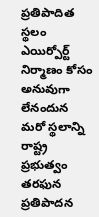ప్రతిపాదిత స్థలం ఎయిర్పోర్ట్ నిర్మాణం కోసం అనువుగా లేనందున మరో స్థలాన్ని రాష్ట్ర ప్రభుత్వం తరఫున ప్రతిపాదన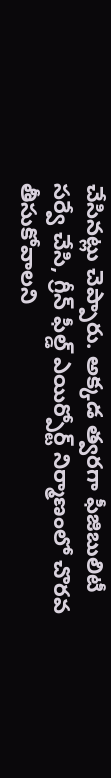చేసినట్లు చెప్పారు. అక్కడ త్వరగా ఫీజిబులిటీ సర్వే చేసి, గ్రీన్ ఫీల్డ్ ఎయిర్పోర్ట్ నిర్మాణంలో చొరవ తీసుకోవాలని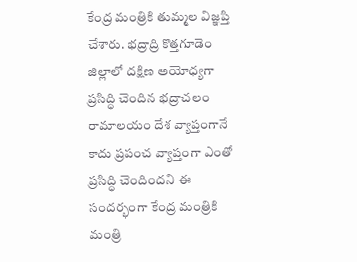కేంద్ర మంత్రికి తుమ్మల విజ్ఞప్తి చేశారు. భద్రాద్రి కొత్తగూడెం జిల్లాలో దక్షిణ అయోధ్యగా ప్రసిద్ధి చెందిన భద్రాచలం రామాలయం దేశ వ్యాప్తంగానే కాదు ప్రపంచ వ్యాప్తంగా ఎంతో ప్రసిద్ధి చెందిందని ఈ సందర్భంగా కేంద్ర మంత్రికి మంత్రి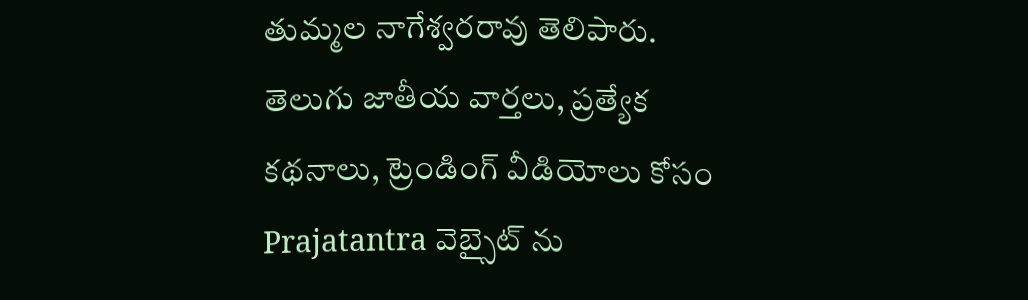తుమ్మల నాగేశ్వరరావు తెలిపారు.
తెలుగు జాతీయ వార్తలు, ప్రత్యేక కథనాలు, ట్రెండింగ్ వీడియోలు కోసం Prajatantra వెబ్సైట్ ను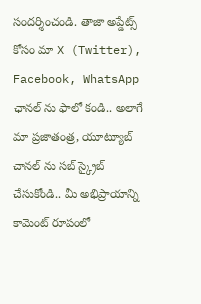సందర్శించండి. తాజా అప్డేట్స్ కోసం మా X (Twitter), Facebook, WhatsApp ఛానల్ ను ఫాలో కండి.. అలాగే మా ప్రజాతంత్ర, యూట్యూబ్ చానల్ ను సబ్ స్క్రైబ్ చేసుకోండి.. మీ అభిప్రాయాన్ని కామెంట్ రూపంలో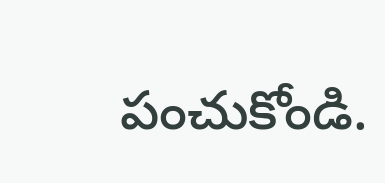పంచుకోండి.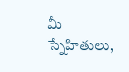మీ స్నేహితులు,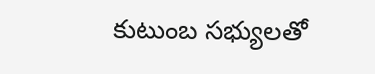కుటుంబ సభ్యులతో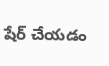షేర్ చేయడం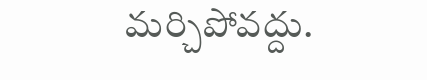మర్చిపోవద్దు.